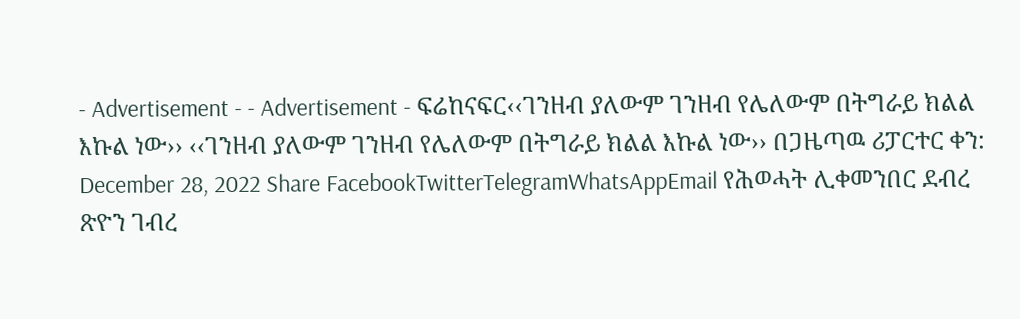- Advertisement - - Advertisement - ፍሬከናፍር‹‹ገንዘብ ያለውም ገንዘብ የሌለውም በትግራይ ክልል እኩል ነው›› ‹‹ገንዘብ ያለውም ገንዘብ የሌለውም በትግራይ ክልል እኩል ነው›› በጋዜጣዉ ሪፓርተር ቀን: December 28, 2022 Share FacebookTwitterTelegramWhatsAppEmail የሕወሓት ሊቀመንበር ደብረ ጽዮን ገብረ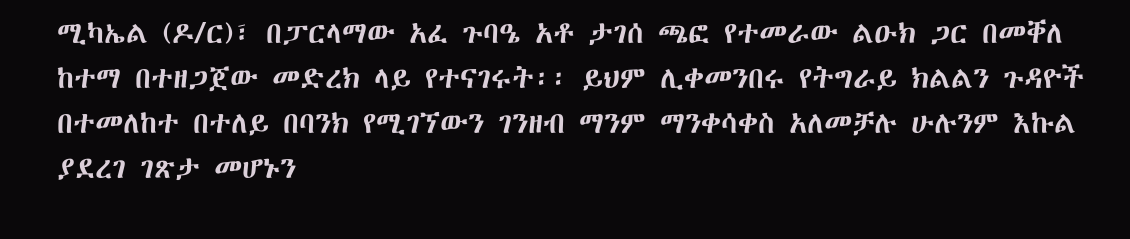ሚካኤል (ዶ/ር)፣ በፓርላማው አፈ ጉባዔ አቶ ታገሰ ጫፎ የተመራው ልዑክ ጋር በመቐለ ከተማ በተዘጋጀው መድረክ ላይ የተናገሩት፡፡ ይህም ሊቀመንበሩ የትግራይ ክልልን ጉዳዮች በተመለከተ በተለይ በባንክ የሚገኘውን ገንዘብ ማንም ማንቀሳቀስ አለመቻሉ ሁሉንም እኩል ያደረገ ገጽታ መሆኑን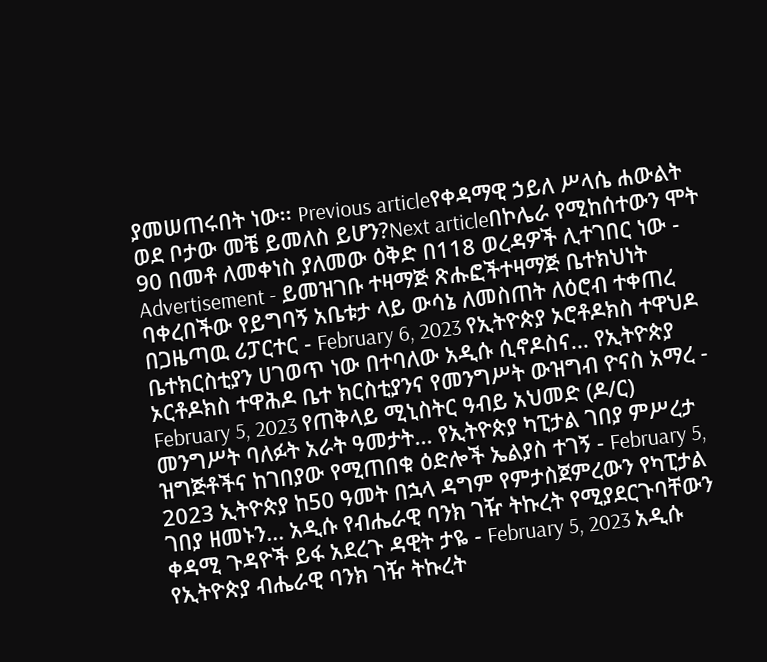ያመሠጠሩበት ነው፡፡ Previous articleየቀዳማዊ ኃይለ ሥላሴ ሐውልት ወደ ቦታው መቼ ይመለስ ይሆን?Next articleበኮሌራ የሚከሰተውን ሞት 90 በመቶ ለመቀነስ ያለመው ዕቅድ በ118 ወረዳዎች ሊተገበር ነው - Advertisement - ይመዝገቡ ተዛማጅ ጽሑፎችተዛማጅ ቤተክህነት ባቀረበችው የይግባኝ አቤቱታ ላይ ውሳኔ ለመስጠት ለዕሮብ ተቀጠረ በጋዜጣዉ ሪፓርተር - February 6, 2023 የኢትዮጵያ ኦሮቶዶክስ ተዋህዶ ቤተክርስቲያን ሀገወጥ ነው በተባለው አዲሱ ሲኖዶስና... የኢትዮጵያ ኦርቶዶክስ ተዋሕዶ ቤተ ክርስቲያንና የመንግሥት ውዝግብ ዮናስ አማረ - February 5, 2023 የጠቅላይ ሚኒስትር ዓብይ አህመድ (ዶ/ር) መንግሥት ባለፉት አራት ዓመታት... የኢትዮጵያ ካፒታል ገበያ ምሥረታ ዝግጅቶችና ከገበያው የሚጠበቁ ዕድሎች ኤልያስ ተገኝ - February 5, 2023 ኢትዮጵያ ከ50 ዓመት በኋላ ዳግም የምታስጀምረውን የካፒታል ገበያ ዘመኑን... አዲሱ የብሔራዊ ባንክ ገዥ ትኩረት የሚያደርጉባቸውን ቀዳሚ ጉዳዮች ይፋ አደረጉ ዳዊት ታዬ - February 5, 2023 አዲሱ የኢትዮጵያ ብሔራዊ ባንክ ገዥ ትኩረት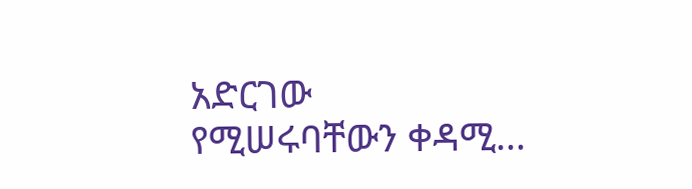አድርገው የሚሠሩባቸውን ቀዳሚ...